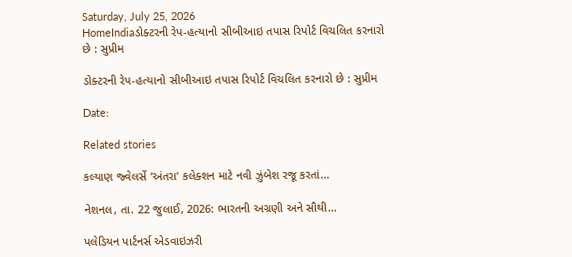Saturday, July 25, 2026
HomeIndiaડોક્ટરની રેપ-હત્યાનો સીબીઆઇ તપાસ રિપોર્ટ વિચલિત કરનારો છે : સુપ્રીમ

ડોક્ટરની રેપ-હત્યાનો સીબીઆઇ તપાસ રિપોર્ટ વિચલિત કરનારો છે : સુપ્રીમ

Date:

Related stories

કલ્યાણ જ્વેલર્સે ‘અંતરા’ કલેક્શન માટે નવી ઝુંબેશ રજૂ કરતાં...

નેશનલ, તા. 22 જુલાઈ, 2026: ભારતની અગ્રણી અને સૌથી...

પલેડિયન પાર્ટનર્સ એડવાઇઝરી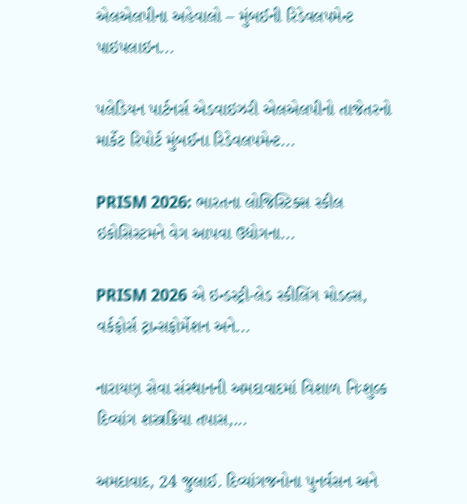એલએલપીના અહેવાલો – મુંબઈની રિડેવલપમેન્ટ પાઇપલાઇન...

પલેડિયન પાર્ટનર્સ એડવાઇઝરી એલએલપીનો તાજેતરનો માર્કેટ રિપોર્ટ મુંબઈના રિડેવલપમેન્ટ...

PRISM 2026: ભારતના લોજિસ્ટિક્સ સ્કીલ ઇકોસિસ્ટમને વેગ આપવા ઉદ્યોગના...

PRISM 2026 એ ઇન્ડસ્ટ્રી-લેડ સ્કીલિંગ મોડલ્સ, વર્કફોર્સ ટ્રાન્સફોર્મેશન અને...

નારાયણ સેવા સંસ્થાનની અમદાવાદમાં વિશાળ નિઃશુલ્ક દિવ્યાંગ શસ્ત્રક્રિયા તપાસ,...

અમદાવાદ, 24 જુલાઈ. દિવ્યાંગજનોના પુનર્વસન અને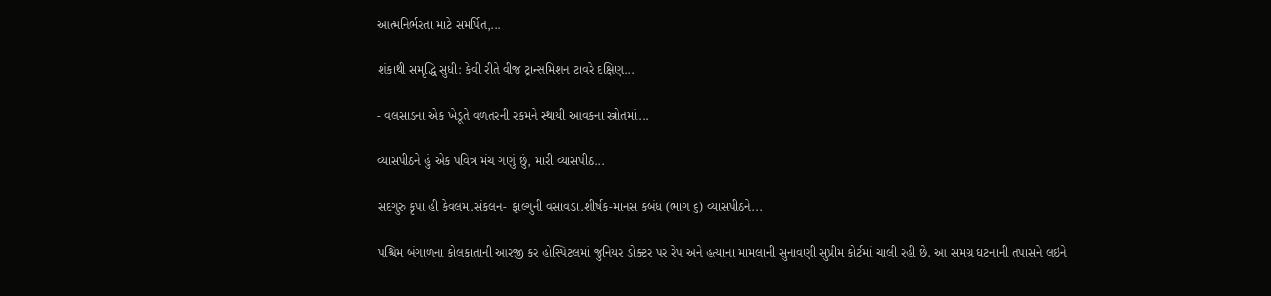આત્મનિર્ભરતા માટે સમર્પિત,...

શંકાથી સમૃદ્ધિ સુધી: કેવી રીતે વીજ ટ્રાન્સમિશન ટાવરે દક્ષિણ...

- વલસાડના એક ખેડૂતે વળતરની રકમને સ્થાયી આવકના સ્ત્રોતમાં...

વ્યાસપીઠને હું એક પવિત્ર મંચ ગણું છું, મારી વ્યાસપીઠ...

સદગુરુ કૃપા હી કેવલમ.સંકલન- ફાલ્ગુની વસાવડા.શીર્ષક-માનસ કબંધ (ભાગ ૬) વ્યાસપીઠને...

પશ્ચિમ બંગાળના કોલકાતાની આરજી કર હોસ્પિટલમાં જુનિયર ડોક્ટર પર રેપ અને હત્યાના મામલાની સુનાવણી સુપ્રીમ કોર્ટમાં ચાલી રહી છે. આ સમગ્ર ઘટનાની તપાસને લઇને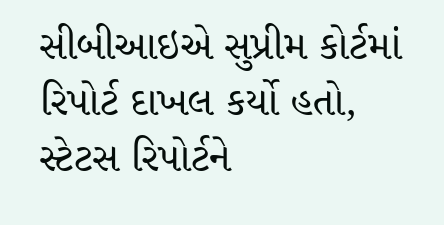સીબીઆઇએ સુપ્રીમ કોર્ટમાં રિપોર્ટ દાખલ કર્યો હતો, સ્ટેટસ રિપોર્ટને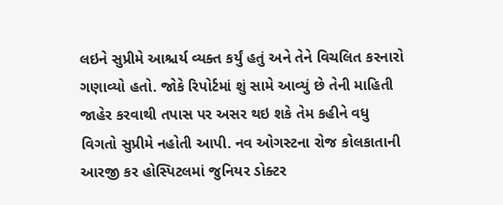લઇને સુપ્રીમે આશ્ચર્ય વ્યક્ત કર્યું હતું અને તેને વિચલિત કરનારો ગણાવ્યો હતો. જોકે રિપોર્ટમાં શું સામે આવ્યું છે તેની માહિતી જાહેર કરવાથી તપાસ પર અસર થઇ શકે તેમ કહીને વધુ વિગતો સુપ્રીમે નહોતી આપી. નવ ઓગસ્ટના રોજ કોલકાતાની આરજી કર હોસ્પિટલમાં જુનિયર ડોક્ટર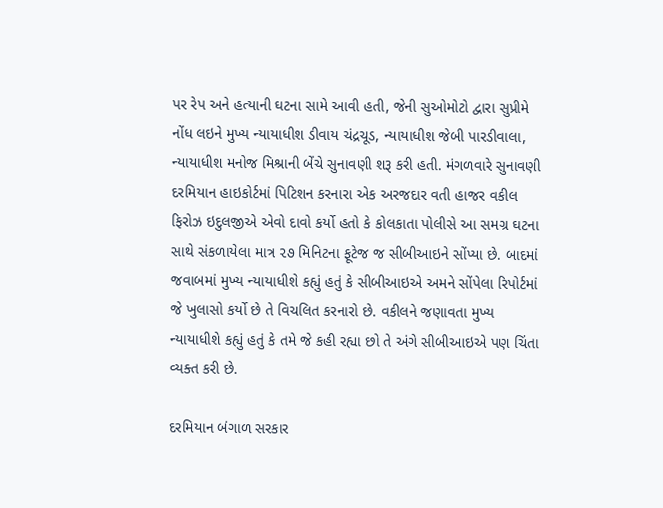પર રેપ અને હત્યાની ઘટના સામે આવી હતી, જેની સુઓમોટો દ્વારા સુપ્રીમે નોંધ લઇને મુખ્ય ન્યાયાધીશ ડીવાય ચંદ્રચૂડ, ન્યાયાધીશ જેબી પારડીવાલા, ન્યાયાધીશ મનોજ મિશ્રાની બેંચે સુનાવણી શરૂ કરી હતી. મંગળવારે સુનાવણી દરમિયાન હાઇકોર્ટમાં પિટિશન કરનારા એક અરજદાર વતી હાજર વકીલ ફિરોઝ ઇદુલજીએ એવો દાવો કર્યો હતો કે કોલકાતા પોલીસે આ સમગ્ર ઘટના સાથે સંકળાયેલા માત્ર ૨૭ મિનિટના ફૂટેજ જ સીબીઆઇને સોંપ્યા છે. બાદમાં જવાબમાં મુખ્ય ન્યાયાધીશે કહ્યું હતું કે સીબીઆઇએ અમને સોંપેલા રિપોર્ટમાં જે ખુલાસો કર્યો છે તે વિચલિત કરનારો છે. વકીલને જણાવતા મુખ્ય ન્યાયાધીશે કહ્યું હતું કે તમે જે કહી રહ્યા છો તે અંગે સીબીઆઇએ પણ ચિંતા વ્યક્ત કરી છે.

દરમિયાન બંગાળ સરકાર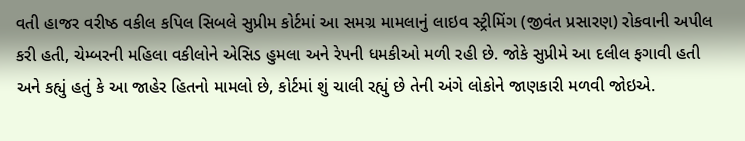વતી હાજર વરીષ્ઠ વકીલ કપિલ સિબલે સુપ્રીમ કોર્ટમાં આ સમગ્ર મામલાનું લાઇવ સ્ટ્રીમિંગ (જીવંત પ્રસારણ) રોકવાની અપીલ કરી હતી, ચેમ્બરની મહિલા વકીલોને એસિડ હુમલા અને રેપની ધમકીઓ મળી રહી છે. જોકે સુપ્રીમે આ દલીલ ફગાવી હતી અને કહ્યું હતું કે આ જાહેર હિતનો મામલો છે, કોર્ટમાં શું ચાલી રહ્યું છે તેની અંગે લોકોને જાણકારી મળવી જોઇએ.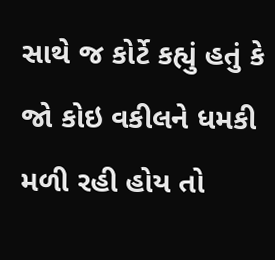સાથે જ કોર્ટે કહ્યું હતું કે જો કોઇ વકીલને ધમકી મળી રહી હોય તો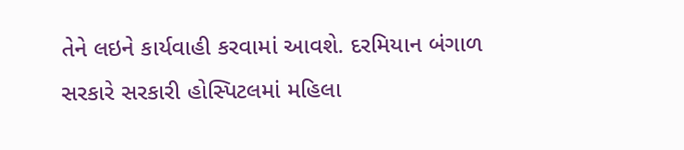તેને લઇને કાર્યવાહી કરવામાં આવશે. દરમિયાન બંગાળ સરકારે સરકારી હોસ્પિટલમાં મહિલા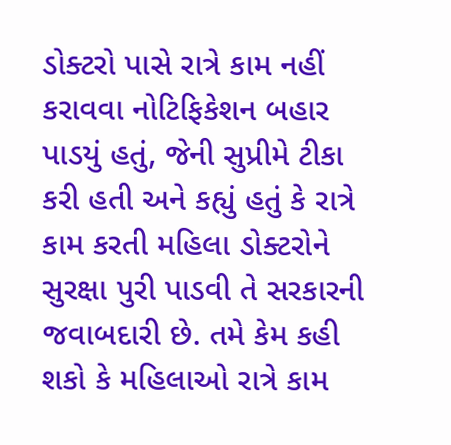ડોક્ટરો પાસે રાત્રે કામ નહીં કરાવવા નોટિફિકેશન બહાર પાડયું હતું, જેની સુપ્રીમે ટીકા કરી હતી અને કહ્યું હતું કે રાત્રે કામ કરતી મહિલા ડોક્ટરોને સુરક્ષા પુરી પાડવી તે સરકારની જવાબદારી છે. તમે કેમ કહી શકો કે મહિલાઓ રાત્રે કામ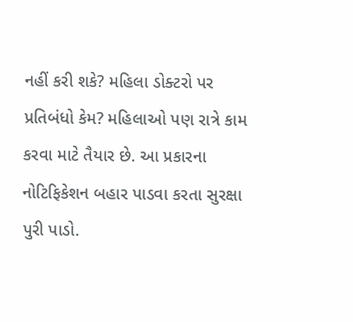નહીં કરી શકે? મહિલા ડોક્ટરો પર પ્રતિબંધો કેમ? મહિલાઓ પણ રાત્રે કામ કરવા માટે તૈયાર છે. આ પ્રકારના નોટિફિકેશન બહાર પાડવા કરતા સુરક્ષા પુરી પાડો.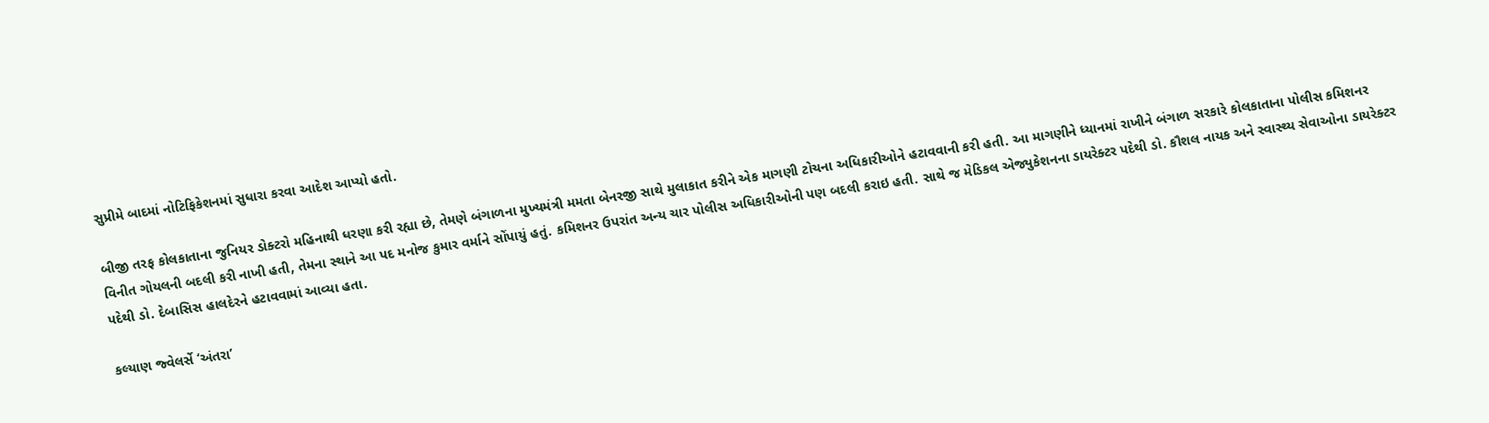સુપ્રીમે બાદમાં નોટિફિકેશનમાં સુધારા કરવા આદેશ આપ્યો હતો.

બીજી તરફ કોલકાતાના જુનિયર ડોક્ટરો મહિનાથી ધરણા કરી રહ્યા છે, તેમણે બંગાળના મુખ્યમંત્રી મમતા બેનરજી સાથે મુલાકાત કરીને એક માગણી ટોચના અધિકારીઓને હટાવવાની કરી હતી. આ માગણીને ધ્યાનમાં રાખીને બંગાળ સરકારે કોલકાતાના પોલીસ કમિશનર વિનીત ગોયલની બદલી કરી નાખી હતી, તેમના સ્થાને આ પદ મનોજ કુમાર વર્માને સોંપાયું હતું. કમિશનર ઉપરાંત અન્ય ચાર પોલીસ અધિકારીઓની પણ બદલી કરાઇ હતી. સાથે જ મેડિકલ એજ્યુકેશનના ડાયરેક્ટર પદેથી ડો. કૌશલ નાયક અને સ્વાસ્થ્ય સેવાઓના ડાયરેક્ટર પદેથી ડો. દેબાસિસ હાલદેરને હટાવવામાં આવ્યા હતા.

કલ્યાણ જ્વેલર્સે ‘અંતરા’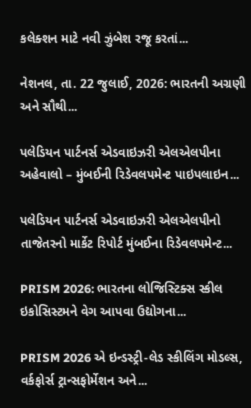કલેક્શન માટે નવી ઝુંબેશ રજૂ કરતાં...

નેશનલ, તા. 22 જુલાઈ, 2026: ભારતની અગ્રણી અને સૌથી...

પલેડિયન પાર્ટનર્સ એડવાઇઝરી એલએલપીના અહેવાલો – મુંબઈની રિડેવલપમેન્ટ પાઇપલાઇન...

પલેડિયન પાર્ટનર્સ એડવાઇઝરી એલએલપીનો તાજેતરનો માર્કેટ રિપોર્ટ મુંબઈના રિડેવલપમેન્ટ...

PRISM 2026: ભારતના લોજિસ્ટિક્સ સ્કીલ ઇકોસિસ્ટમને વેગ આપવા ઉદ્યોગના...

PRISM 2026 એ ઇન્ડસ્ટ્રી-લેડ સ્કીલિંગ મોડલ્સ, વર્કફોર્સ ટ્રાન્સફોર્મેશન અને...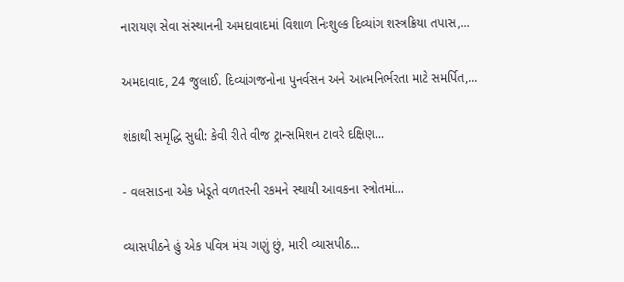નારાયણ સેવા સંસ્થાનની અમદાવાદમાં વિશાળ નિઃશુલ્ક દિવ્યાંગ શસ્ત્રક્રિયા તપાસ,...

અમદાવાદ, 24 જુલાઈ. દિવ્યાંગજનોના પુનર્વસન અને આત્મનિર્ભરતા માટે સમર્પિત,...

શંકાથી સમૃદ્ધિ સુધી: કેવી રીતે વીજ ટ્રાન્સમિશન ટાવરે દક્ષિણ...

- વલસાડના એક ખેડૂતે વળતરની રકમને સ્થાયી આવકના સ્ત્રોતમાં...

વ્યાસપીઠને હું એક પવિત્ર મંચ ગણું છું, મારી વ્યાસપીઠ...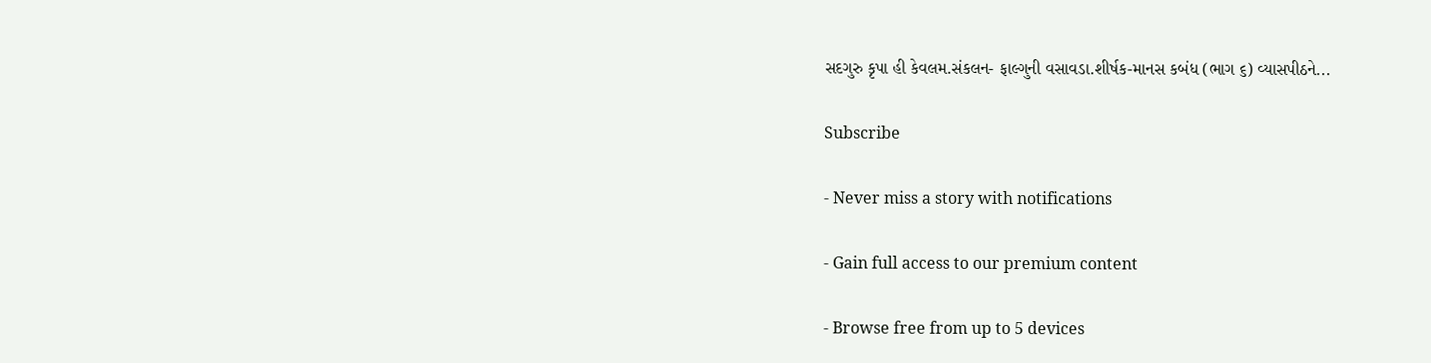સદગુરુ કૃપા હી કેવલમ.સંકલન- ફાલ્ગુની વસાવડા.શીર્ષક-માનસ કબંધ (ભાગ ૬) વ્યાસપીઠને...

Subscribe

- Never miss a story with notifications

- Gain full access to our premium content

- Browse free from up to 5 devices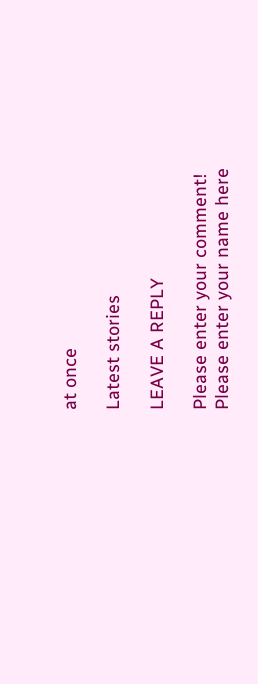at once

Latest stories

LEAVE A REPLY

Please enter your comment!
Please enter your name here